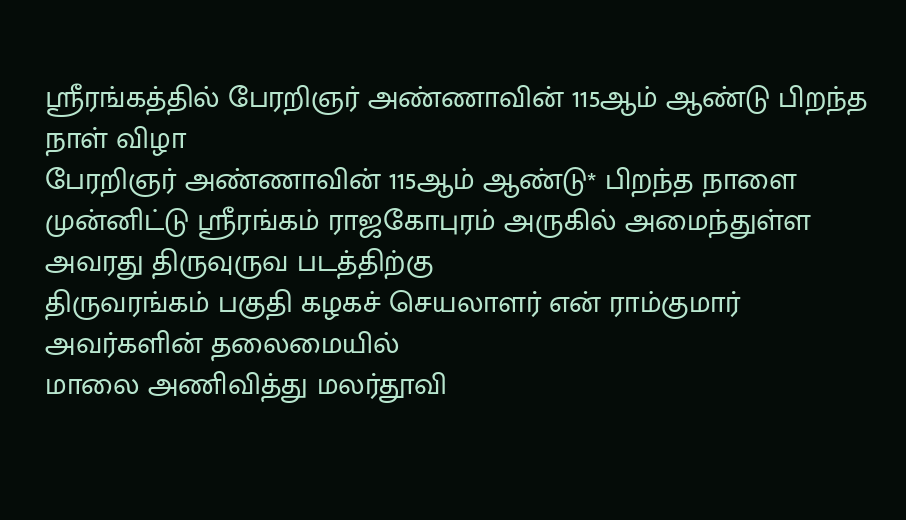ஸ்ரீரங்கத்தில் பேரறிஞர் அண்ணாவின் 115ஆம் ஆண்டு பிறந்த நாள் விழா
பேரறிஞர் அண்ணாவின் 115ஆம் ஆண்டு* பிறந்த நாளை
முன்னிட்டு ஸ்ரீரங்கம் ராஜகோபுரம் அருகில் அமைந்துள்ள அவரது திருவுருவ படத்திற்கு
திருவரங்கம் பகுதி கழகச் செயலாளர் என் ராம்குமார் அவர்களின் தலைமையில்
மாலை அணிவித்து மலர்தூவி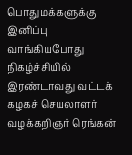பொதுமக்களுக்கு இனிப்பு வாங்கியபோது
நிகழ்ச்சியில் இரண்டாவது வட்டக் கழகச் செயலாளர் வழக்கறிஞர் ரெங்கன்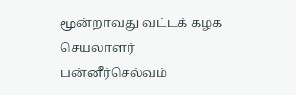மூன்றாவது வட்டக் கழக செயலாளர் பன்னீர்செல்வம்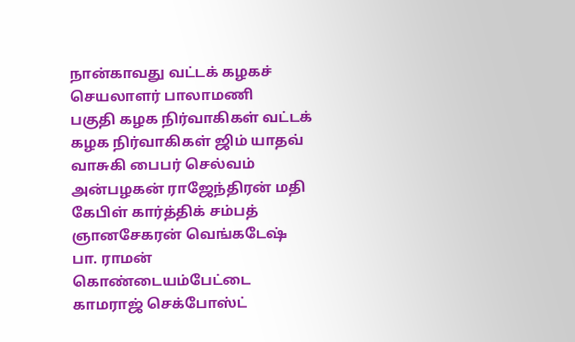நான்காவது வட்டக் கழகச் செயலாளர் பாலாமணி
பகுதி கழக நிர்வாகிகள் வட்டக் கழக நிர்வாகிகள் ஜிம் யாதவ் வாசுகி பைபர் செல்வம் அன்பழகன் ராஜேந்திரன் மதி கேபிள் கார்த்திக் சம்பத் ஞானசேகரன் வெங்கடேஷ் பா. ராமன் கொண்டையம்பேட்டை காமராஜ் செக்போஸ்ட்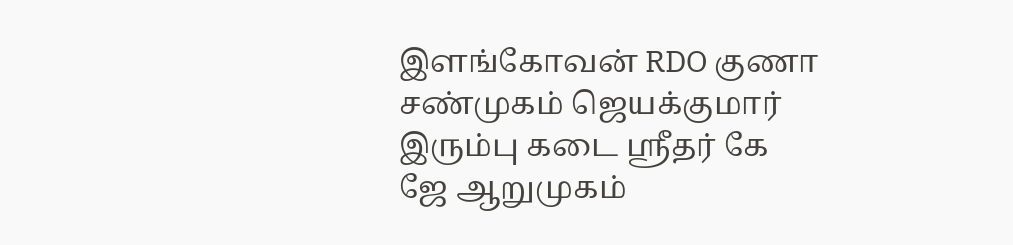இளங்கோவன் RDO குணா சண்முகம் ஜெயக்குமார் இரும்பு கடை ஸ்ரீதர் கே ஜே ஆறுமுகம்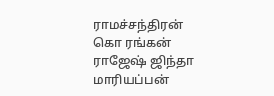ராமச்சந்திரன் கொ ரங்கன் ராஜேஷ் ஜிந்தா மாரியப்பன்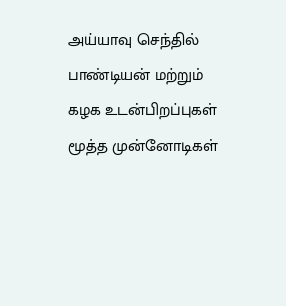அய்யாவு செந்தில் பாண்டியன் மற்றும்
கழக உடன்பிறப்புகள் மூத்த முன்னோடிகள்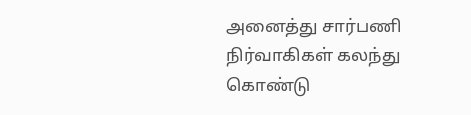அனைத்து சார்பணி நிர்வாகிகள் கலந்து கொண்டு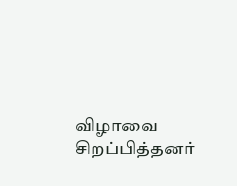விழாவை சிறப்பித்தனர்